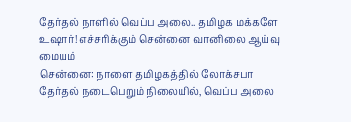தேர்தல் நாளில் வெப்ப அலை.. தமிழக மக்களே உஷார்! எச்சரிக்கும் சென்னை வானிலை ஆய்வு மையம்
சென்னை: நாளை தமிழகத்தில் லோக்சபா தேர்தல் நடைபெறும் நிலையில், வெப்ப அலை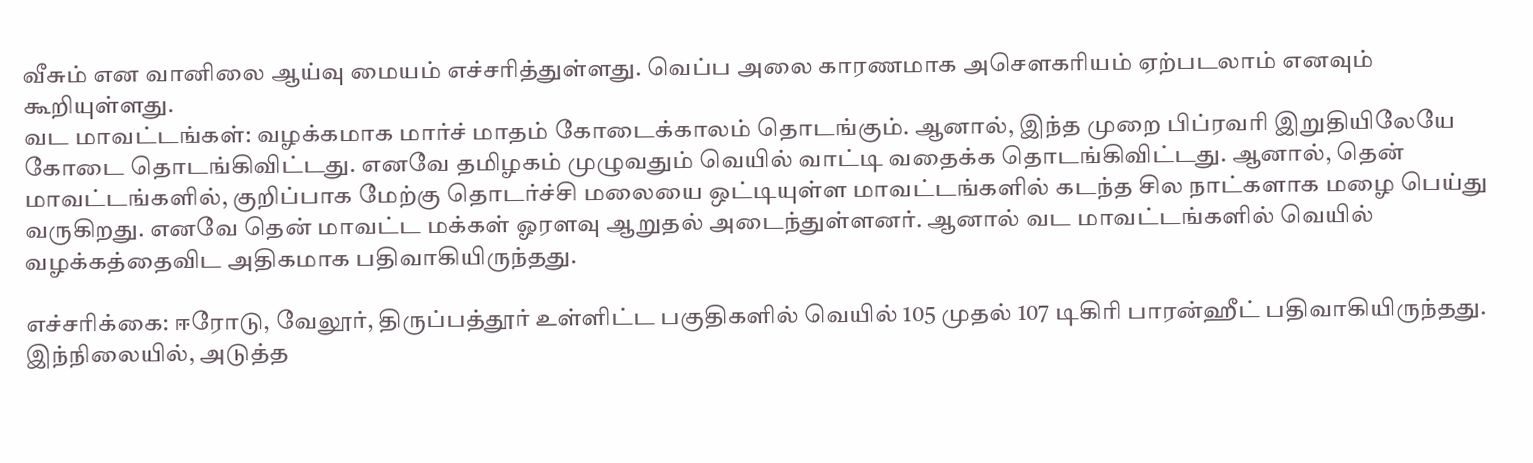வீசும் என வானிலை ஆய்வு மையம் எச்சரித்துள்ளது. வெப்ப அலை காரணமாக அசௌகரியம் ஏற்படலாம் எனவும் கூறியுள்ளது.
வட மாவட்டங்கள்: வழக்கமாக மார்ச் மாதம் கோடைக்காலம் தொடங்கும். ஆனால், இந்த முறை பிப்ரவரி இறுதியிலேயே கோடை தொடங்கிவிட்டது. எனவே தமிழகம் முழுவதும் வெயில் வாட்டி வதைக்க தொடங்கிவிட்டது. ஆனால், தென் மாவட்டங்களில், குறிப்பாக மேற்கு தொடர்ச்சி மலையை ஒட்டியுள்ள மாவட்டங்களில் கடந்த சில நாட்களாக மழை பெய்து வருகிறது. எனவே தென் மாவட்ட மக்கள் ஓரளவு ஆறுதல் அடைந்துள்ளனர். ஆனால் வட மாவட்டங்களில் வெயில் வழக்கத்தைவிட அதிகமாக பதிவாகியிருந்தது.

எச்சரிக்கை: ஈரோடு, வேலூர், திருப்பத்தூர் உள்ளிட்ட பகுதிகளில் வெயில் 105 முதல் 107 டிகிரி பாரன்ஹீட் பதிவாகியிருந்தது. இந்நிலையில், அடுத்த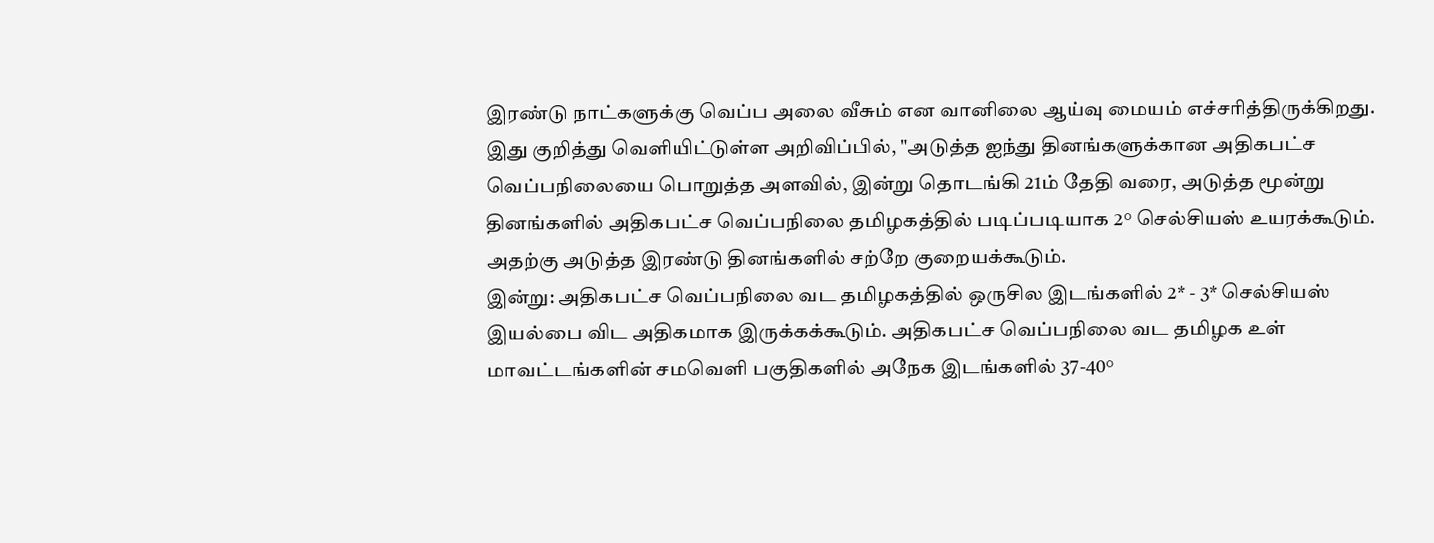இரண்டு நாட்களுக்கு வெப்ப அலை வீசும் என வானிலை ஆய்வு மையம் எச்சரித்திருக்கிறது. இது குறித்து வெளியிட்டுள்ள அறிவிப்பில், "அடுத்த ஐந்து தினங்களுக்கான அதிகபட்ச வெப்பநிலையை பொறுத்த அளவில், இன்று தொடங்கி 21ம் தேதி வரை, அடுத்த மூன்று தினங்களில் அதிகபட்ச வெப்பநிலை தமிழகத்தில் படிப்படியாக 2° செல்சியஸ் உயரக்கூடும். அதற்கு அடுத்த இரண்டு தினங்களில் சற்றே குறையக்கூடும்.
இன்று: அதிகபட்ச வெப்பநிலை வட தமிழகத்தில் ஒருசில இடங்களில் 2* - 3* செல்சியஸ் இயல்பை விட அதிகமாக இருக்கக்கூடும். அதிகபட்ச வெப்பநிலை வட தமிழக உள் மாவட்டங்களின் சமவெளி பகுதிகளில் அநேக இடங்களில் 37-40°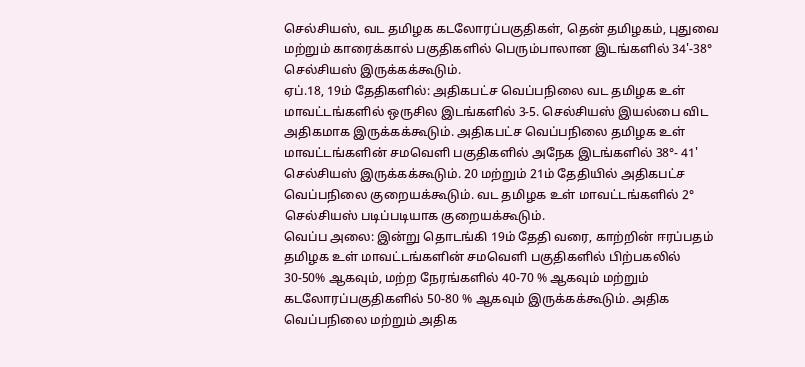செல்சியஸ், வட தமிழக கடலோரப்பகுதிகள், தென் தமிழகம், புதுவை மற்றும் காரைக்கால் பகுதிகளில் பெரும்பாலான இடங்களில் 34'-38° செல்சியஸ் இருக்கக்கூடும்.
ஏப்.18, 19ம் தேதிகளில்: அதிகபட்ச வெப்பநிலை வட தமிழக உள் மாவட்டங்களில் ஒருசில இடங்களில் 3-5. செல்சியஸ் இயல்பை விட அதிகமாக இருக்கக்கூடும். அதிகபட்ச வெப்பநிலை தமிழக உள் மாவட்டங்களின் சமவெளி பகுதிகளில் அநேக இடங்களில் 38°- 41' செல்சியஸ் இருக்கக்கூடும். 20 மற்றும் 21ம் தேதியில் அதிகபட்ச வெப்பநிலை குறையக்கூடும். வட தமிழக உள் மாவட்டங்களில் 2° செல்சியஸ் படிப்படியாக குறையக்கூடும்.
வெப்ப அலை: இன்று தொடங்கி 19ம் தேதி வரை, காற்றின் ஈரப்பதம் தமிழக உள் மாவட்டங்களின் சமவெளி பகுதிகளில் பிற்பகலில் 30-50% ஆகவும், மற்ற நேரங்களில் 40-70 % ஆகவும் மற்றும் கடலோரப்பகுதிகளில் 50-80 % ஆகவும் இருக்கக்கூடும். அதிக வெப்பநிலை மற்றும் அதிக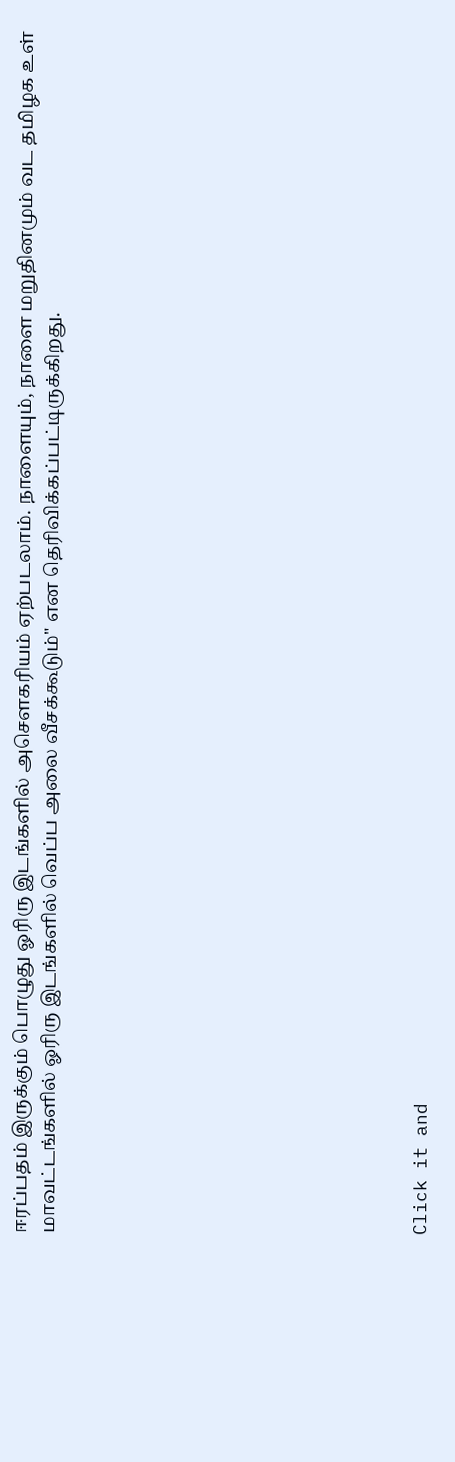ஈரப்பதம் இருக்கும் பொழுது ஓரிரு இடங்களில் அசௌகரியம் ஏற்படலாம். நாளையும், நாளை மறுதினமும் வட தமிழக உள் மாவட்டங்களில் ஓரிரு இடங்களில் வெப்ப அலை வீசக்கூடும்" என தெரிவிக்கப்பட்டிருக்கிறது.












Click it and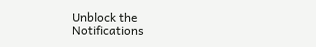Unblock the Notifications